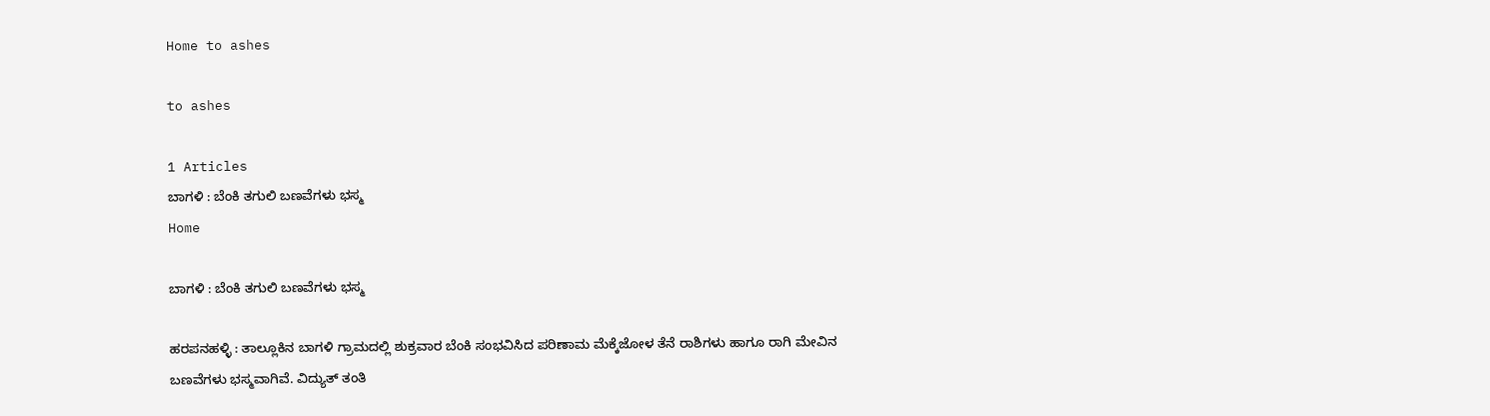Home to ashes

to ashes

1 Articles
ಬಾಗಳಿ : ಬೆಂಕಿ ತಗುಲಿ ಬಣವೆಗಳು ಭಸ್ಮ
Home

ಬಾಗಳಿ : ಬೆಂಕಿ ತಗುಲಿ ಬಣವೆಗಳು ಭಸ್ಮ

ಹರಪನಹಳ್ಳಿ : ತಾಲ್ಲೂಕಿನ ಬಾಗಳಿ ಗ್ರಾಮದಲ್ಲಿ ಶುಕ್ರವಾರ ಬೆಂಕಿ ಸಂಭವಿಸಿದ‌ ಪರಿಣಾಮ ಮೆಕ್ಕೆಜೋಳ ತೆನೆ ರಾಶಿಗಳು ಹಾಗೂ ರಾಗಿ ಮೇವಿನ ಬಣವೆಗಳು ಭಸ್ಮವಾಗಿವೆ. ವಿದ್ಯುತ್ ತಂತಿ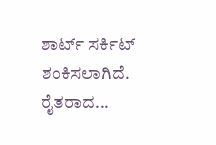ಶಾರ್ಟ್‌‌ ಸರ್ಕಿಟ್ ಶಂಕಿಸಲಾಗಿದೆ. ರೈತರಾದ...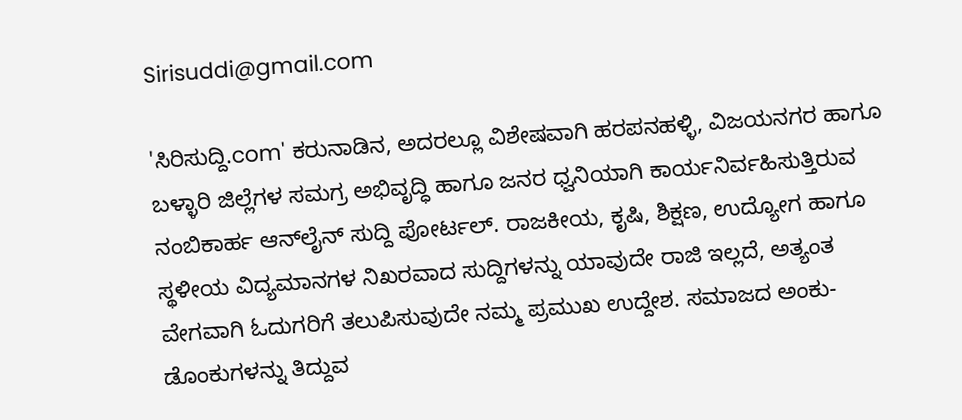Sirisuddi@gmail.com

'ಸಿರಿಸುದ್ದಿ.com' ಕರುನಾಡಿನ, ಅದರಲ್ಲೂ ವಿಶೇಷವಾಗಿ ಹರಪನಹಳ್ಳಿ, ವಿಜಯನಗರ ಹಾಗೂ ಬಳ್ಳಾರಿ ಜಿಲ್ಲೆಗಳ ಸಮಗ್ರ ಅಭಿವೃದ್ಧಿ ಹಾಗೂ ಜನರ ಧ್ವನಿಯಾಗಿ ಕಾರ್ಯನಿರ್ವಹಿಸುತ್ತಿರುವ ನಂಬಿಕಾರ್ಹ ಆನ್‌ಲೈನ್ ಸುದ್ದಿ ಪೋರ್ಟಲ್. ರಾಜಕೀಯ, ಕೃಷಿ, ಶಿಕ್ಷಣ, ಉದ್ಯೋಗ ಹಾಗೂ ಸ್ಥಳೀಯ ವಿದ್ಯಮಾನಗಳ ನಿಖರವಾದ ಸುದ್ದಿಗಳನ್ನು ಯಾವುದೇ ರಾಜಿ ಇಲ್ಲದೆ, ಅತ್ಯಂತ ವೇಗವಾಗಿ ಓದುಗರಿಗೆ ತಲುಪಿಸುವುದೇ ನಮ್ಮ ಪ್ರಮುಖ ಉದ್ದೇಶ. ಸಮಾಜದ ಅಂಕು-ಡೊಂಕುಗಳನ್ನು ತಿದ್ದುವ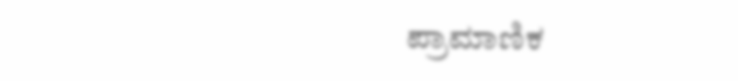ಪ್ರಾಮಾಣಿಕ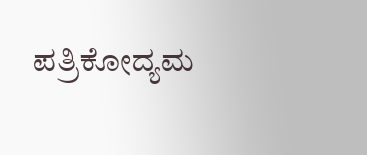ಪತ್ರಿಕೋದ್ಯಮ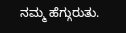ನಮ್ಮ ಹೆಗ್ಗುರುತು.